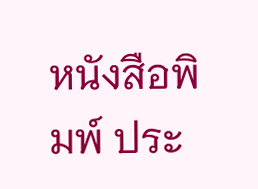หนังสือพิมพ์ ประ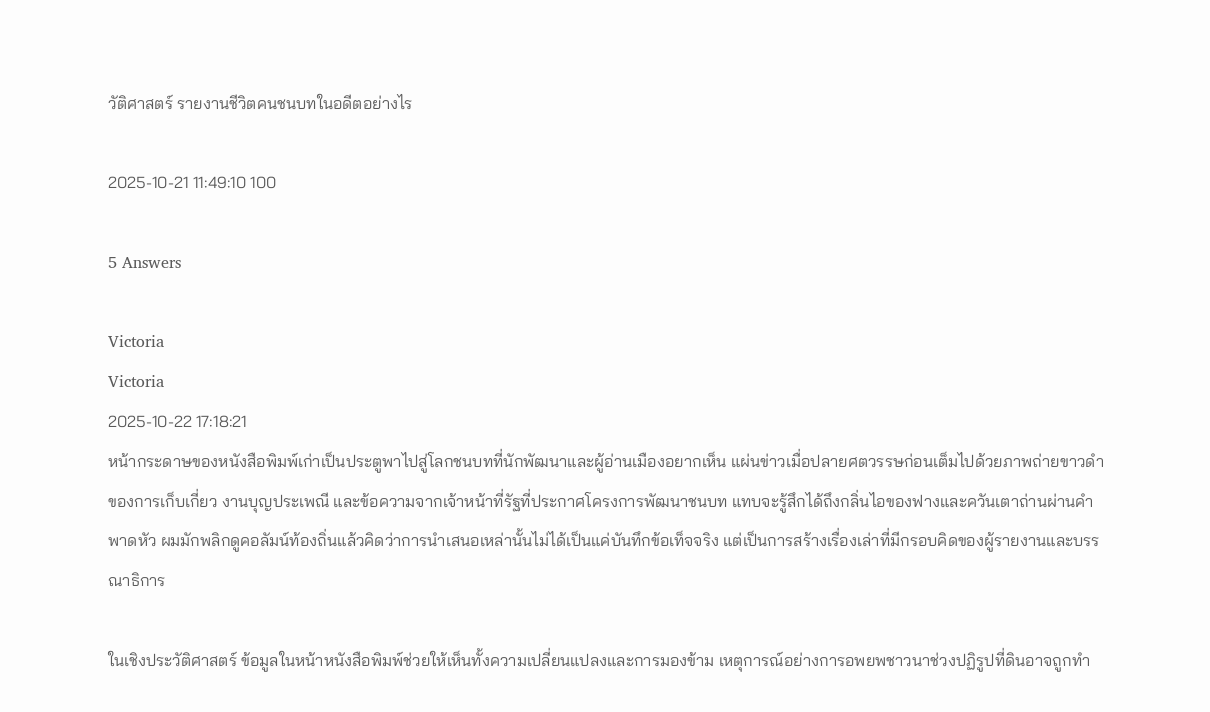วัติศาสตร์ รายงานชีวิตคนชนบทในอดีตอย่างไร

2025-10-21 11:49:10 100

5 Answers

Victoria
Victoria
2025-10-22 17:18:21
หน้ากระดาษของหนังสือพิมพ์เก่าเป็นประตูพาไปสู่โลกชนบทที่นักพัฒนาและผู้อ่านเมืองอยากเห็น แผ่นข่าวเมื่อปลายศตวรรษก่อนเต็มไปด้วยภาพถ่ายขาวดำของการเก็บเกี่ยว งานบุญประเพณี และข้อความจากเจ้าหน้าที่รัฐที่ประกาศโครงการพัฒนาชนบท แทบจะรู้สึกได้ถึงกลิ่นไอของฟางและควันเตาถ่านผ่านคำพาดหัว ผมมักพลิกดูคอลัมน์ท้องถิ่นแล้วคิดว่าการนำเสนอเหล่านั้นไม่ได้เป็นแค่บันทึกข้อเท็จจริง แต่เป็นการสร้างเรื่องเล่าที่มีกรอบคิดของผู้รายงานและบรรณาธิการ

ในเชิงประวัติศาสตร์ ข้อมูลในหน้าหนังสือพิมพ์ช่วยให้เห็นทั้งความเปลี่ยนแปลงและการมองข้าม เหตุการณ์อย่างการอพยพชาวนาช่วงปฏิรูปที่ดินอาจถูกทำ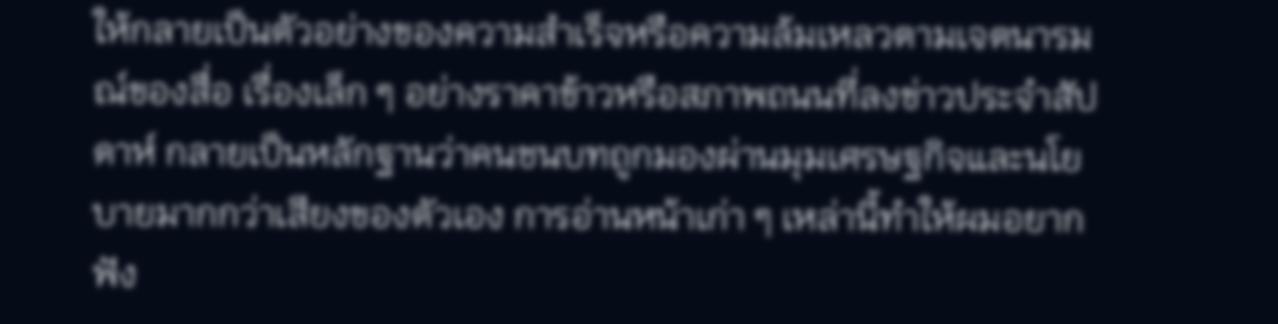ให้กลายเป็นตัวอย่างของความสำเร็จหรือความล้มเหลวตามเจตนารมณ์ของสื่อ เรื่องเล็ก ๆ อย่างราคาข้าวหรือสภาพถนนที่ลงข่าวประจำสัปดาห์ กลายเป็นหลักฐานว่าคนชนบทถูกมองผ่านมุมเศรษฐกิจและนโยบายมากกว่าเสียงของตัวเอง การอ่านหน้าเก่า ๆ เหล่านี้ทำให้ผมอยากฟัง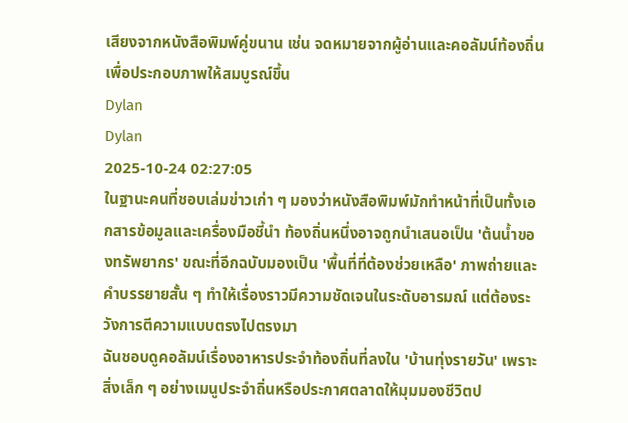เสียงจากหนังสือพิมพ์คู่ขนาน เช่น จดหมายจากผู้อ่านและคอลัมน์ท้องถิ่น เพื่อประกอบภาพให้สมบูรณ์ขึ้น
Dylan
Dylan
2025-10-24 02:27:05
ในฐานะคนที่ชอบเล่มข่าวเก่า ๆ มองว่าหนังสือพิมพ์มักทำหน้าที่เป็นทั้งเอกสารข้อมูลและเครื่องมือชี้นำ ท้องถิ่นหนึ่งอาจถูกนำเสนอเป็น 'ต้นน้ำของทรัพยากร' ขณะที่อีกฉบับมองเป็น 'พื้นที่ที่ต้องช่วยเหลือ' ภาพถ่ายและคำบรรยายสั้น ๆ ทำให้เรื่องราวมีความชัดเจนในระดับอารมณ์ แต่ต้องระวังการตีความแบบตรงไปตรงมา
ฉันชอบดูคอลัมน์เรื่องอาหารประจำท้องถิ่นที่ลงใน 'บ้านทุ่งรายวัน' เพราะสิ่งเล็ก ๆ อย่างเมนูประจำถิ่นหรือประกาศตลาดให้มุมมองชีวิตป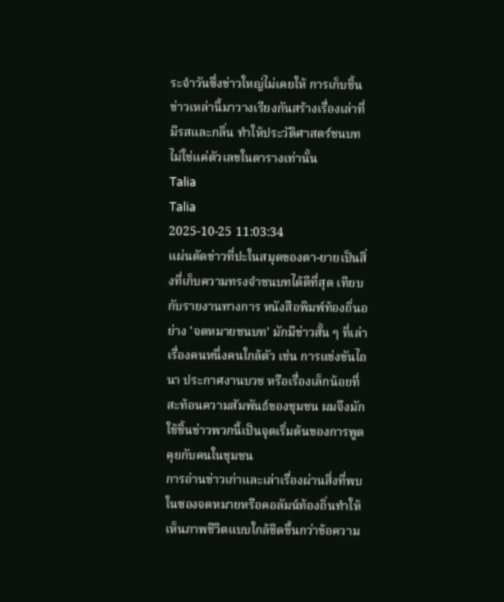ระจำวันซึ่งข่าวใหญ่ไม่เคยให้ การเก็บชิ้นข่าวเหล่านี้มาวางเรียงกันสร้างเรื่องเล่าที่มีรสและกลิ่น ทำให้ประวัติศาสตร์ชนบทไม่ใช่แค่ตัวเลขในตารางเท่านั้น
Talia
Talia
2025-10-25 11:03:34
แผ่นตัดข่าวที่ปะในสมุดของตา-ยายเป็นสิ่งที่เก็บความทรงจำชนบทได้ดีที่สุด เทียบกับรายงานทางการ หนังสือพิมพ์ท้องถิ่นอย่าง 'จดหมายชนบท' มักมีข่าวสั้น ๆ ที่เล่าเรื่องคนหนึ่งคนใกล้ตัว เช่น การแข่งขันไถนา ประกาศงานบวช หรือเรื่องเล็กน้อยที่สะท้อนความสัมพันธ์ของชุมชน ผมจึงมักใช้ชิ้นข่าวพวกนี้เป็นจุดเริ่มต้นของการพูดคุยกับคนในชุมชน
การอ่านข่าวเก่าและเล่าเรื่องผ่านสิ่งที่พบในซองจดหมายหรือคอลัมน์ท้องถิ่นทำให้เห็นภาพชีวิตแบบใกล้ชิดขึ้นกว่าข้อความ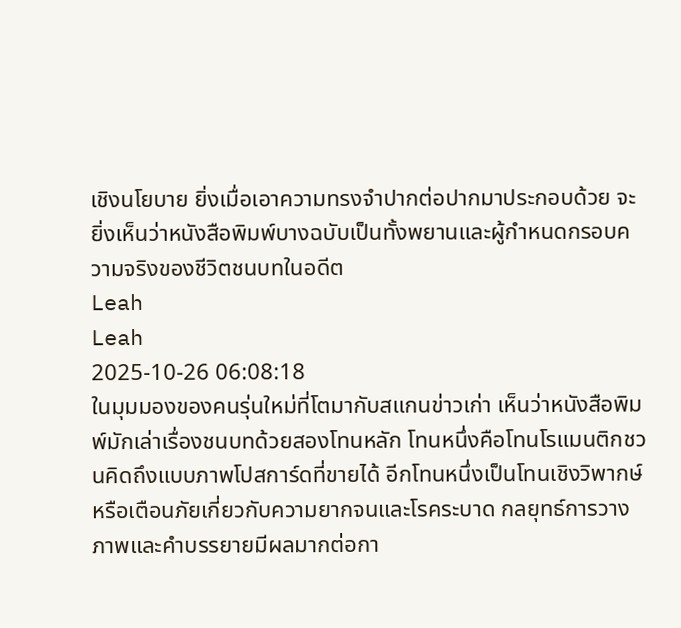เชิงนโยบาย ยิ่งเมื่อเอาความทรงจำปากต่อปากมาประกอบด้วย จะยิ่งเห็นว่าหนังสือพิมพ์บางฉบับเป็นทั้งพยานและผู้กำหนดกรอบความจริงของชีวิตชนบทในอดีต
Leah
Leah
2025-10-26 06:08:18
ในมุมมองของคนรุ่นใหม่ที่โตมากับสแกนข่าวเก่า เห็นว่าหนังสือพิมพ์มักเล่าเรื่องชนบทด้วยสองโทนหลัก โทนหนึ่งคือโทนโรแมนติกชวนคิดถึงแบบภาพโปสการ์ดที่ขายได้ อีกโทนหนึ่งเป็นโทนเชิงวิพากษ์หรือเตือนภัยเกี่ยวกับความยากจนและโรคระบาด กลยุทธ์การวางภาพและคำบรรยายมีผลมากต่อกา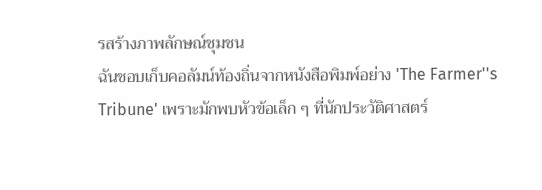รสร้างภาพลักษณ์ชุมชน
ฉันชอบเก็บคอลัมน์ท้องถิ่นจากหนังสือพิมพ์อย่าง 'The Farmer''s Tribune' เพราะมักพบหัวข้อเล็ก ๆ ที่นักประวัติศาสตร์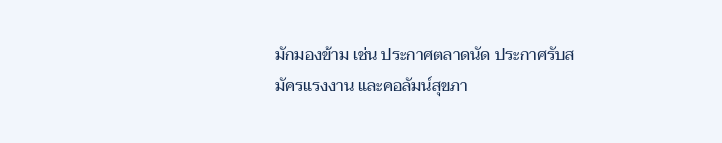มักมองข้าม เช่น ประกาศตลาดนัด ประกาศรับสมัครแรงงาน และคอลัมน์สุขภา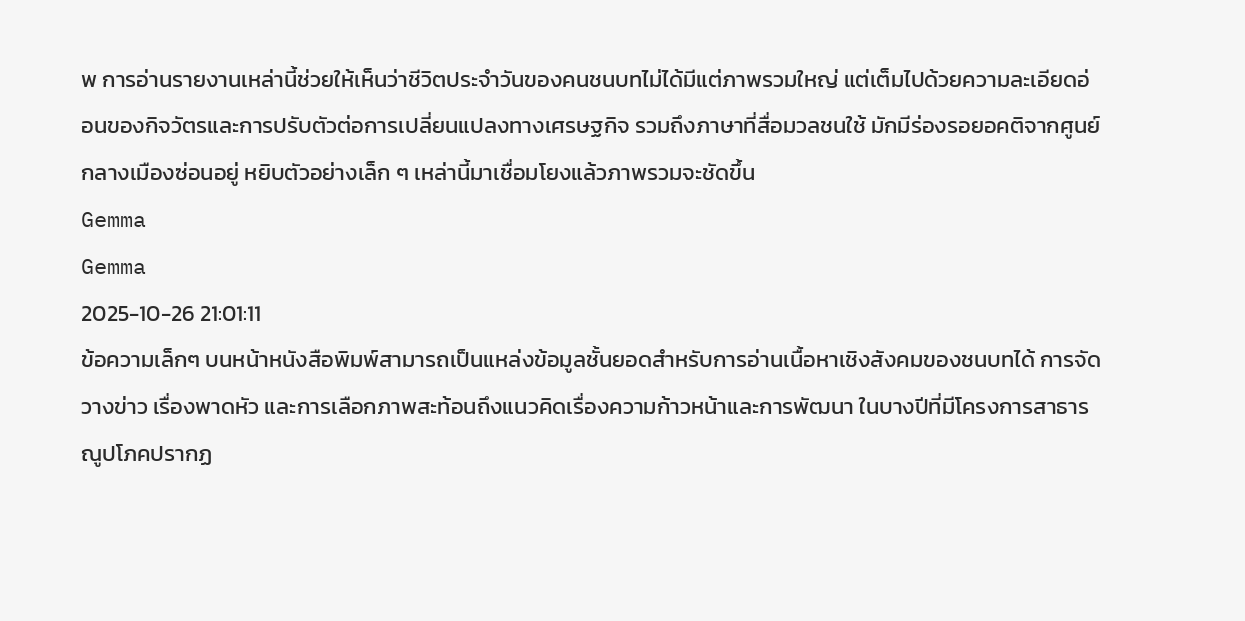พ การอ่านรายงานเหล่านี้ช่วยให้เห็นว่าชีวิตประจำวันของคนชนบทไม่ได้มีแต่ภาพรวมใหญ่ แต่เต็มไปด้วยความละเอียดอ่อนของกิจวัตรและการปรับตัวต่อการเปลี่ยนแปลงทางเศรษฐกิจ รวมถึงภาษาที่สื่อมวลชนใช้ มักมีร่องรอยอคติจากศูนย์กลางเมืองซ่อนอยู่ หยิบตัวอย่างเล็ก ๆ เหล่านี้มาเชื่อมโยงแล้วภาพรวมจะชัดขึ้น
Gemma
Gemma
2025-10-26 21:01:11
ข้อความเล็กๆ บนหน้าหนังสือพิมพ์สามารถเป็นแหล่งข้อมูลชั้นยอดสำหรับการอ่านเนื้อหาเชิงสังคมของชนบทได้ การจัดวางข่าว เรื่องพาดหัว และการเลือกภาพสะท้อนถึงแนวคิดเรื่องความก้าวหน้าและการพัฒนา ในบางปีที่มีโครงการสาธารณูปโภคปรากฏ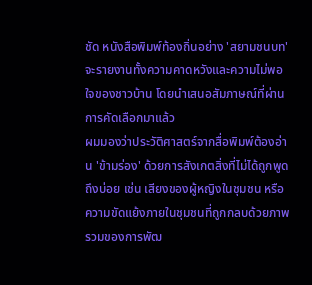ชัด หนังสือพิมพ์ท้องถิ่นอย่าง 'สยามชนบท' จะรายงานทั้งความคาดหวังและความไม่พอใจของชาวบ้าน โดยนำเสนอสัมภาษณ์ที่ผ่านการคัดเลือกมาแล้ว
ผมมองว่าประวัติศาสตร์จากสื่อพิมพ์ต้องอ่าน 'ข้ามร่อง' ด้วยการสังเกตสิ่งที่ไม่ได้ถูกพูดถึงบ่อย เช่น เสียงของผู้หญิงในชุมชน หรือความขัดแย้งภายในชุมชนที่ถูกกลบด้วยภาพรวมของการพัฒ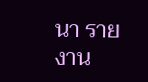นา รายงาน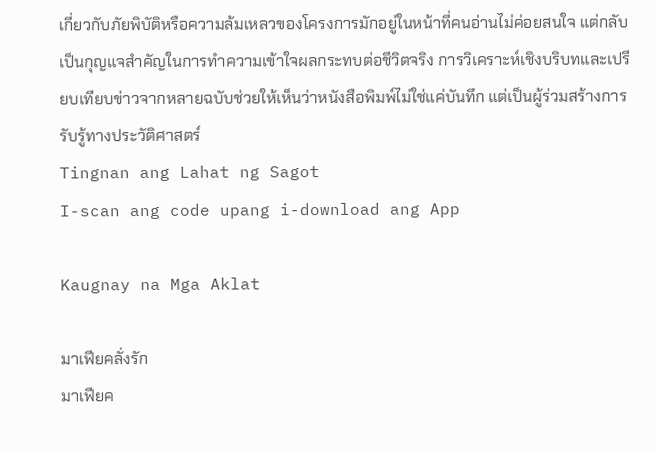เกี่ยวกับภัยพิบัติหรือความล้มเหลวของโครงการมักอยู่ในหน้าที่คนอ่านไม่ค่อยสนใจ แต่กลับเป็นกุญแจสำคัญในการทำความเข้าใจผลกระทบต่อชีวิตจริง การวิเคราะห์เชิงบริบทและเปรียบเทียบข่าวจากหลายฉบับช่วยให้เห็นว่าหนังสือพิมพ์ไม่ใช่แค่บันทึก แต่เป็นผู้ร่วมสร้างการรับรู้ทางประวัติศาสตร์
Tingnan ang Lahat ng Sagot
I-scan ang code upang i-download ang App

Kaugnay na Mga Aklat

มาเฟียคลั่งรัก
มาเฟียค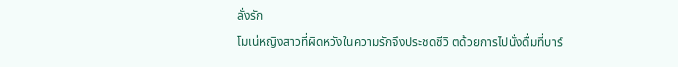ลั่งรัก
โมเน่หญิงสาวที่ผิดหวังในความรักจึงประชดชีวิ ตด้วยการไปนั่งดื่มที่บาร์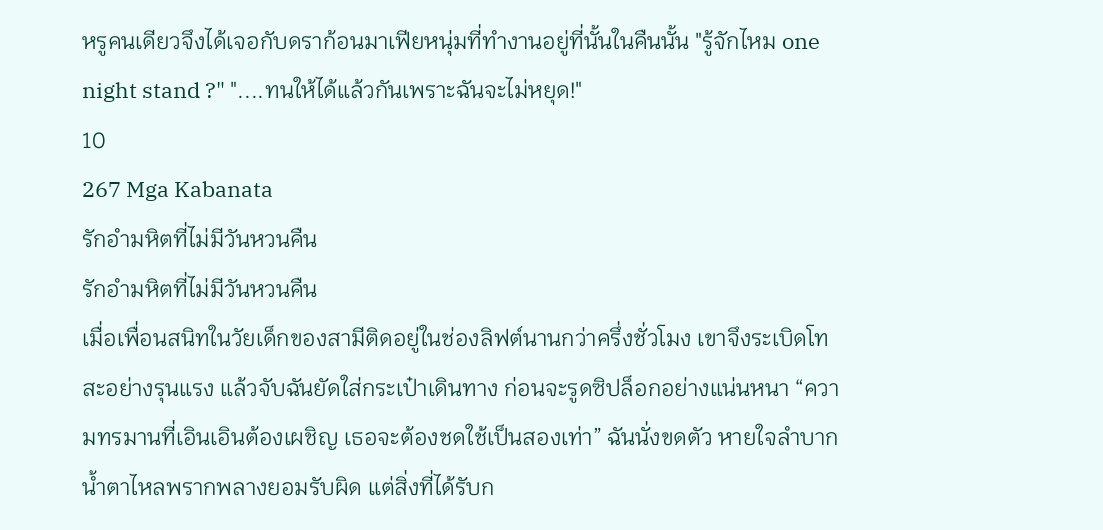หรูคนเดียวจึงได้เจอกับดราก้อนมาเฟียหนุ่มที่ทำงานอยู่ที่นั้นในคืนนั้น "รู้จักไหม one night stand ?" "....ทนให้ได้แล้วกันเพราะฉันจะไม่หยุด!"
10
267 Mga Kabanata
รักอำมหิตที่ไม่มีวันหวนคืน
รักอำมหิตที่ไม่มีวันหวนคืน
เมื่อเพื่อนสนิทในวัยเด็กของสามีติดอยู่ในช่องลิฟต์นานกว่าครึ่งชั่วโมง เขาจึงระเบิดโทสะอย่างรุนแรง แล้วจับฉันยัดใส่กระเป๋าเดินทาง ก่อนจะรูดซิปล็อกอย่างแน่นหนา “ความทรมานที่เอินเอินต้องเผชิญ เธอจะต้องชดใช้เป็นสองเท่า” ฉันนั่งขดตัว หายใจลำบาก น้ำตาไหลพรากพลางยอมรับผิด แต่สิ่งที่ได้รับก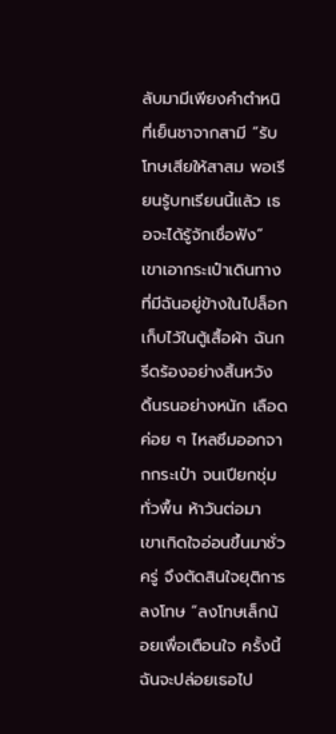ลับมามีเพียงคำตำหนิที่เย็นชาจากสามี “รับโทษเสียให้สาสม พอเรียนรู้บทเรียนนี้แล้ว เธอจะได้รู้จักเชื่อฟัง” เขาเอากระเป๋าเดินทางที่มีฉันอยู่ข้างในไปล็อกเก็บไว้ในตู้เสื้อผ้า ฉันกรีดร้องอย่างสิ้นหวัง ดิ้นรนอย่างหนัก เลือดค่อย ๆ ไหลซึมออกจากกระเป๋า จนเปียกชุ่มทั่วพื้น ห้าวันต่อมา เขาเกิดใจอ่อนขึ้นมาชั่วครู่ จึงตัดสินใจยุติการลงโทษ “ลงโทษเล็กน้อยเพื่อเตือนใจ ครั้งนี้ฉันจะปล่อยเธอไป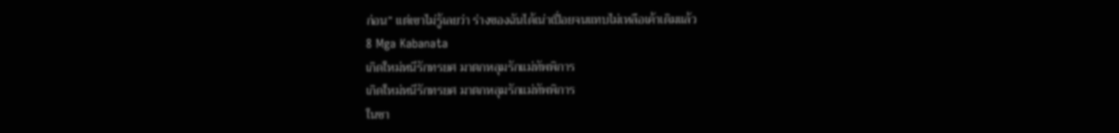ก่อน” แต่เขาไม่รู้เลยว่า ร่างของฉันได้เน่าเปื่อยจนแทบไม่เหลือเค้าเดิมแล้ว
8 Mga Kabanata
เกิดใหม่หนีรักทรยศ มาตกหลุมรักแม่ทัพพิการ
เกิดใหม่หนีรักทรยศ มาตกหลุมรักแม่ทัพพิการ
ในชา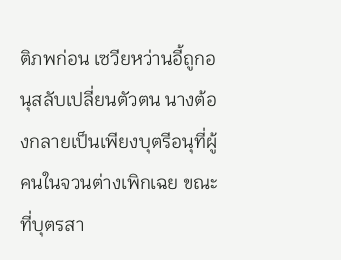ติภพก่อน เซวียหว่านอี้ถูกอนุสลับเปลี่ยนตัวตน นางต้องกลายเป็นเพียงบุตรีอนุที่ผู้คนในจวนต่างเพิกเฉย ขณะที่บุตรสา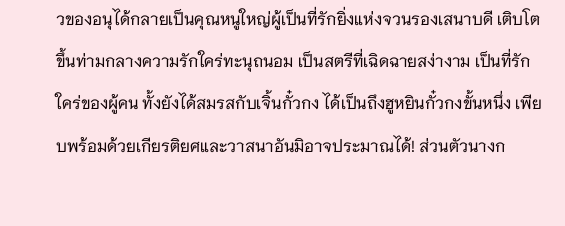วของอนุได้กลายเป็นคุณหนูใหญ่ผู้เป็นที่รักยิ่งแห่งจวนรองเสนาบดี เติบโตขึ้นท่ามกลางความรักใคร่ทะนุถนอม เป็นสตรีที่เฉิดฉายสง่างาม เป็นที่รักใคร่ของผู้คน ทั้งยังได้สมรสกับเจิ้นกั๋วกง ได้เป็นถึงฮูหยินกั๋วกงขั้นหนึ่ง เพียบพร้อมด้วยเกียรติยศและวาสนาอันมิอาจประมาณได้! ส่วนตัวนางก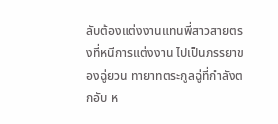ลับต้องแต่งงานแทนพี่สาวสายตรงที่หนีการแต่งงาน ไปเป็นภรรยาของฉู่ยวน ทายาทตระกูลฉู่ที่กำลังตกอับ ห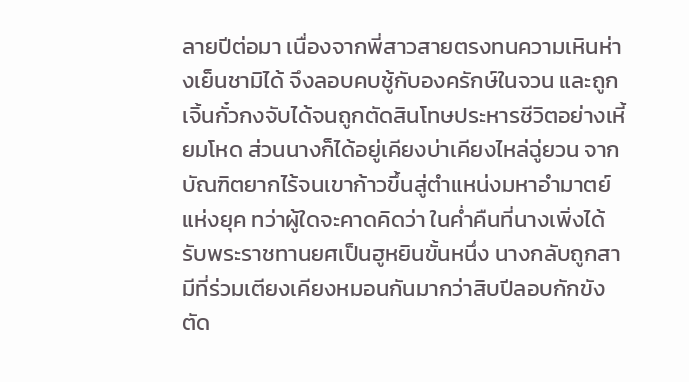ลายปีต่อมา เนื่องจากพี่สาวสายตรงทนความเหินห่างเย็นชามิได้ จึงลอบคบชู้กับองครักษ์ในจวน และถูกเจิ้นกั๋วกงจับได้จนถูกตัดสินโทษประหารชีวิตอย่างเหี้ยมโหด ส่วนนางก็ได้อยู่เคียงบ่าเคียงไหล่ฉู่ยวน จากบัณฑิตยากไร้จนเขาก้าวขึ้นสู่ตำแหน่งมหาอำมาตย์แห่งยุค ทว่าผู้ใดจะคาดคิดว่า ในค่ำคืนที่นางเพิ่งได้รับพระราชทานยศเป็นฮูหยินขั้นหนึ่ง นางกลับถูกสามีที่ร่วมเตียงเคียงหมอนกันมากว่าสิบปีลอบกักขัง ตัด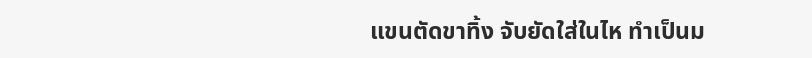แขนตัดขาทิ้ง จับยัดใส่ในไห ทำเป็นม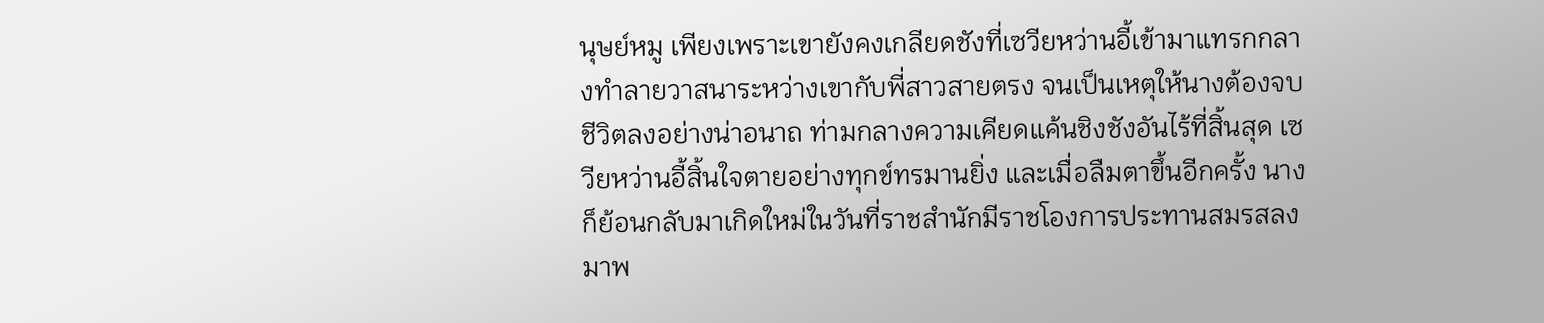นุษย์หมู เพียงเพราะเขายังคงเกลียดชังที่เซวียหว่านอี้เข้ามาแทรกกลางทำลายวาสนาระหว่างเขากับพี่สาวสายตรง จนเป็นเหตุให้นางต้องจบชีวิตลงอย่างน่าอนาถ ท่ามกลางความเคียดแค้นชิงชังอันไร้ที่สิ้นสุด เซวียหว่านอี้สิ้นใจตายอย่างทุกข์ทรมานยิ่ง และเมื่อลืมตาขึ้นอีกครั้ง นางก็ย้อนกลับมาเกิดใหม่ในวันที่ราชสำนักมีราชโองการประทานสมรสลงมาพ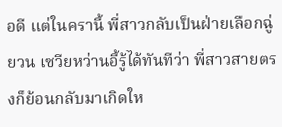อดี แต่ในครานี้ พี่สาวกลับเป็นฝ่ายเลือกฉู่ยวน เซวียหว่านอี้รู้ได้ทันทีว่า พี่สาวสายตรงก็ย้อนกลับมาเกิดให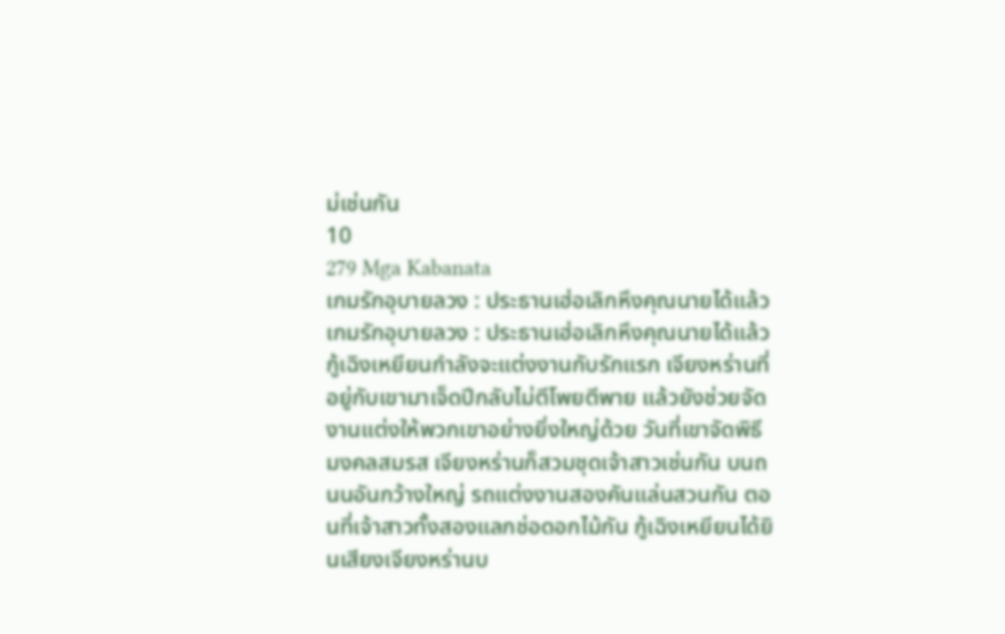ม่เช่นกัน
10
279 Mga Kabanata
เกมรักอุบายลวง : ประธานเฮ่อเลิกหึงคุณนายได้แล้ว
เกมรักอุบายลวง : ประธานเฮ่อเลิกหึงคุณนายได้แล้ว
กู้เฉิงเหยียนกำลังจะแต่งงานกับรักแรก เจียงหร่านที่อยู่กับเขามาเจ็ดปีกลับไม่ตีโพยตีพาย แล้วยังช่วยจัดงานแต่งให้พวกเขาอย่างยิ่งใหญ่ด้วย วันที่เขาจัดพิธีมงคลสมรส เจียงหร่านก็สวมชุดเจ้าสาวเช่นกัน บนถนนอันกว้างใหญ่ รถแต่งงานสองคันแล่นสวนกัน ตอนที่เจ้าสาวทั้งสองแลกช่อดอกไม้กัน กู้เฉิงเหยียนได้ยินเสียงเจียงหร่านบ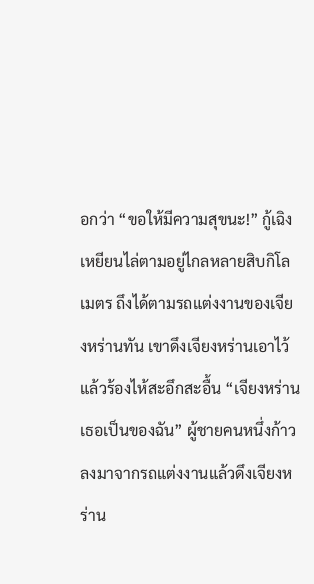อกว่า “ขอให้มีความสุขนะ!” กู้เฉิงเหยียนไล่ตามอยู่ไกลหลายสิบกิโลเมตร ถึงได้ตามรถแต่งงานของเจียงหร่านทัน เขาดึงเจียงหร่านเอาไว้แล้วร้องไห้สะอึกสะอื้น “เจียงหร่าน เธอเป็นของฉัน” ผู้ชายคนหนึ่งก้าวลงมาจากรถแต่งงานแล้วดึงเจียงหร่าน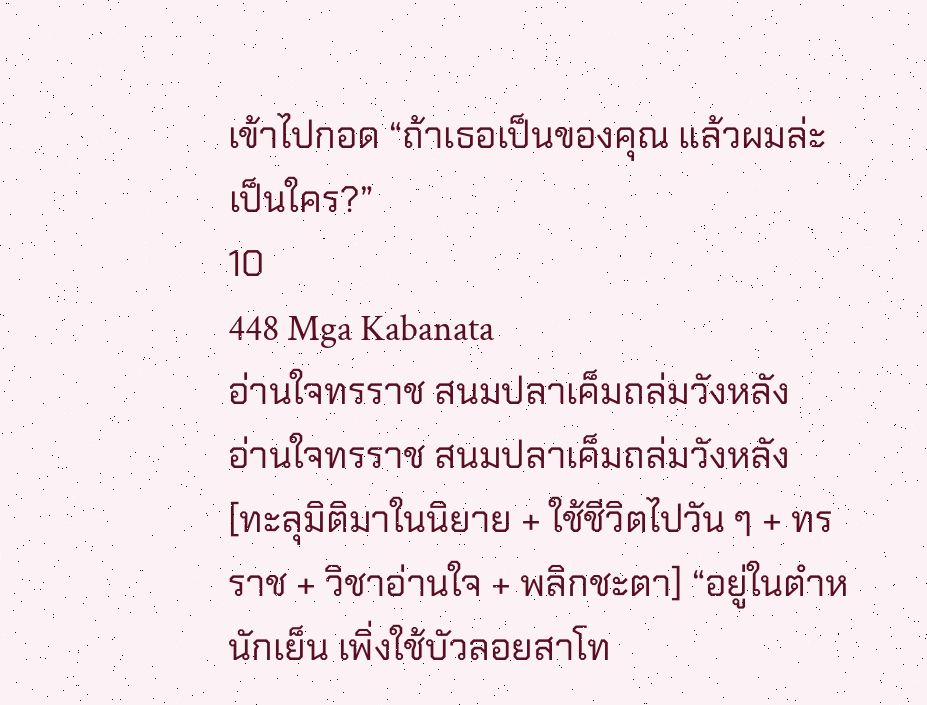เข้าไปกอด “ถ้าเธอเป็นของคุณ แล้วผมล่ะเป็นใคร?”
10
448 Mga Kabanata
อ่านใจทรราช สนมปลาเค็มถล่มวังหลัง
อ่านใจทรราช สนมปลาเค็มถล่มวังหลัง
[ทะลุมิติมาในนิยาย + ใช้ชีวิตไปวัน ๆ + ทรราช + วิชาอ่านใจ + พลิกชะตา] “อยู่ในตำหนักเย็น เพิ่งใช้บัวลอยสาโท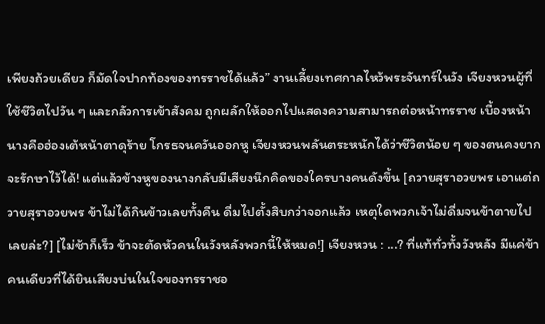เพียงถ้วยเดียว ก็มัดใจปากท้องของทรราชได้แล้ว” งานเลี้ยงเทศกาลไหว้พระจันทร์ในวัง เจียงหวนผู้ที่ใช้ชีวิตไปวัน ๆ และกลัวการเข้าสังคม ถูกผลักให้ออกไปแสดงความสามารถต่อหน้าทรราช เบื้องหน้านางคือฮ่องเต้หน้าตาดุร้าย โกรธจนควันออกหู เจียงหวนพลันตระหนักได้ว่าชีวิตน้อย ๆ ของตนคงยากจะรักษาไว้ได้! แต่แล้วข้างหูของนางกลับมีเสียงนึกคิดของใครบางคนดังขึ้น [ถวายสุราอวยพร เอาแต่ถวายสุราอวยพร ข้าไม่ได้กินข้าวเลยทั้งคืน ดื่มไปตั้งสิบกว่าจอกแล้ว เหตุใดพวกเจ้าไม่ดื่มจนข้าตายไปเลยล่ะ?] [ไม่ช้าก็เร็ว ข้าจะตัดหัวคนในวังหลังพวกนี้ให้หมด!] เจียงหวน : ...? ที่แท้ทั่วทั้งวังหลัง มีแค่ข้าคนเดียวที่ได้ยินเสียงบ่นในใจของทรราชอ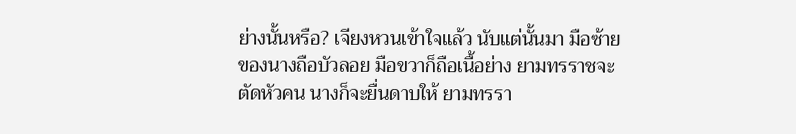ย่างนั้นหรือ? เจียงหวนเข้าใจแล้ว นับแต่นั้นมา มือซ้ายของนางถือบัวลอย มือขวาก็ถือเนื้อย่าง ยามทรราชจะตัดหัวคน นางก็จะยื่นดาบให้ ยามทรรา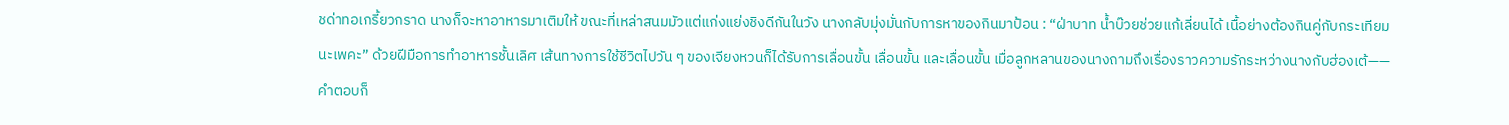ชด่าทอเกรี้ยวกราด นางก็จะหาอาหารมาเติมให้ ขณะที่เหล่าสนมมัวแต่แก่งแย่งชิงดีกันในวัง นางกลับมุ่งมั่นกับการหาของกินมาป้อน : “ฝ่าบาท น้ำบ๊วยช่วยแก้เลี่ยนได้ เนื้อย่างต้องกินคู่กับกระเทียมนะเพคะ” ด้วยฝีมือการทำอาหารชั้นเลิศ เส้นทางการใช้ชีวิตไปวัน ๆ ของเจียงหวนก็ได้รับการเลื่อนขั้น เลื่อนขั้น และเลื่อนขั้น เมื่อลูกหลานของนางถามถึงเรื่องราวความรักระหว่างนางกับฮ่องเต้—— คำตอบก็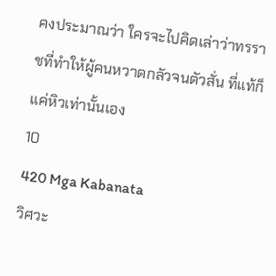คงประมาณว่า ใครจะไปคิดเล่าว่าทรราชที่ทำให้ผู้คนหวาดกลัวจนตัวสั่น ที่แท้ก็แค่หิวเท่านั้นเอง
10
420 Mga Kabanata
วิศวะ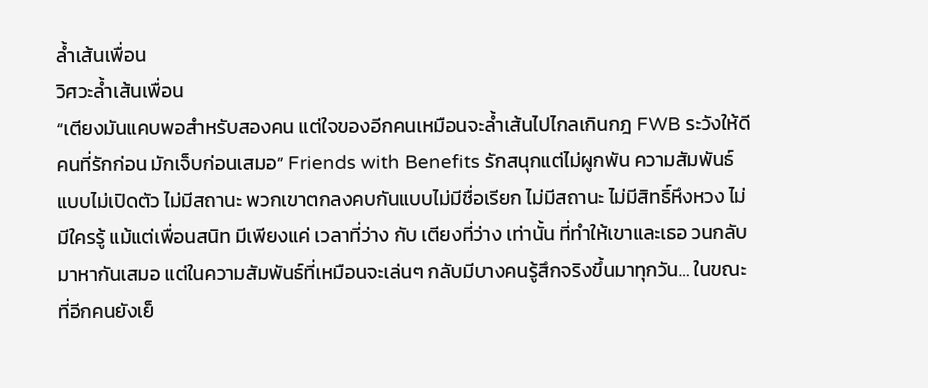ล้ำเส้นเพื่อน
วิศวะล้ำเส้นเพื่อน
“เตียงมันแคบพอสำหรับสองคน แต่ใจของอีกคนเหมือนจะล้ำเส้นไปไกลเกินกฎ FWB ระวังให้ดี คนที่รักก่อน มักเจ็บก่อนเสมอ” Friends with Benefits รักสนุกแต่ไม่ผูกพัน ความสัมพันธ์แบบไม่เปิดตัว ไม่มีสถานะ พวกเขาตกลงคบกันแบบไม่มีชื่อเรียก ไม่มีสถานะ ไม่มีสิทธิ์หึงหวง ไม่มีใครรู้ แม้แต่เพื่อนสนิท มีเพียงแค่ เวลาที่ว่าง กับ เตียงที่ว่าง เท่านั้น ที่ทำให้เขาและเธอ วนกลับมาหากันเสมอ แต่ในความสัมพันธ์ที่เหมือนจะเล่นๆ กลับมีบางคนรู้สึกจริงขึ้นมาทุกวัน… ในขณะที่อีกคนยังเย็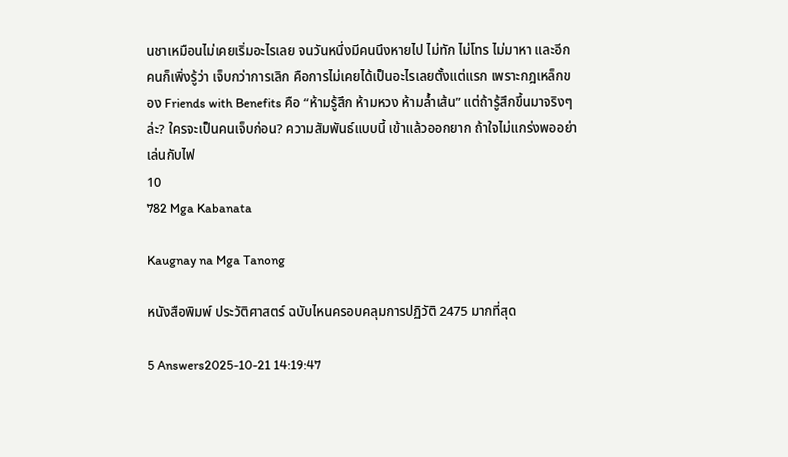นชาเหมือนไม่เคยเริ่มอะไรเลย จนวันหนึ่งมีคนนึงหายไป ไม่ทัก ไม่โทร ไม่มาหา และอีกคนก็เพิ่งรู้ว่า เจ็บกว่าการเลิก คือการไม่เคยได้เป็นอะไรเลยตั้งแต่แรก เพราะกฎเหล็กของ Friends with Benefits คือ “ห้ามรู้สึก ห้ามหวง ห้ามล้ำเส้น” แต่ถ้ารู้สึกขึ้นมาจริงๆ ล่ะ? ใครจะเป็นคนเจ็บก่อน? ความสัมพันธ์แบบนี้ เข้าแล้วออกยาก ถ้าใจไม่แกร่งพออย่าเล่นกับไฟ
10
782 Mga Kabanata

Kaugnay na Mga Tanong

หนังสือพิมพ์ ประวัติศาสตร์ ฉบับไหนครอบคลุมการปฏิวัติ 2475 มากที่สุด

5 Answers2025-10-21 14:19:47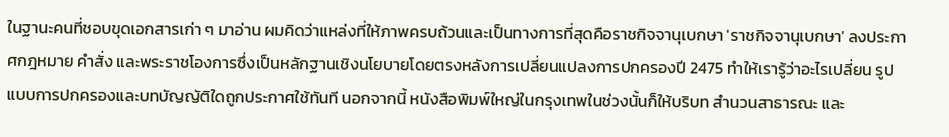ในฐานะคนที่ชอบขุดเอกสารเก่า ๆ มาอ่าน ผมคิดว่าแหล่งที่ให้ภาพครบถ้วนและเป็นทางการที่สุดคือราชกิจจานุเบกษา 'ราชกิจจานุเบกษา' ลงประกาศกฎหมาย คำสั่ง และพระราชโองการซึ่งเป็นหลักฐานเชิงนโยบายโดยตรงหลังการเปลี่ยนแปลงการปกครองปี 2475 ทำให้เรารู้ว่าอะไรเปลี่ยน รูปแบบการปกครองและบทบัญญัติใดถูกประกาศใช้ทันที นอกจากนี้ หนังสือพิมพ์ใหญ่ในกรุงเทพในช่วงนั้นก็ให้บริบท สำนวนสาธารณะ และ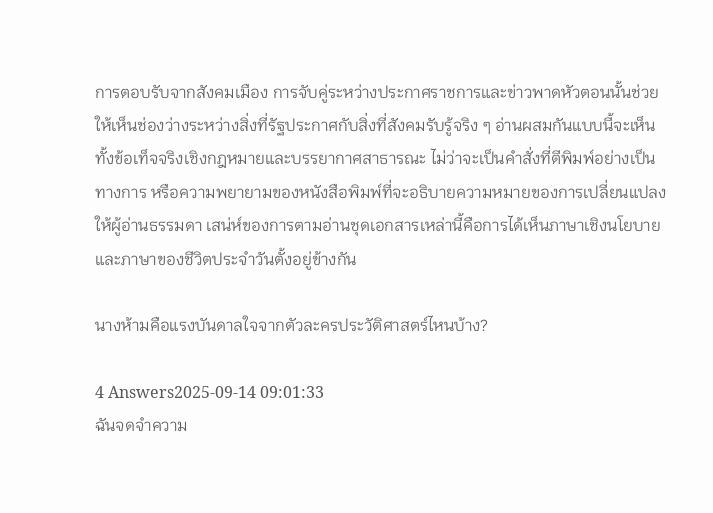การตอบรับจากสังคมเมือง การจับคู่ระหว่างประกาศราชการและข่าวพาดหัวตอนนั้นช่วยให้เห็นช่องว่างระหว่างสิ่งที่รัฐประกาศกับสิ่งที่สังคมรับรู้จริง ๆ อ่านผสมกันแบบนี้จะเห็นทั้งข้อเท็จจริงเชิงกฎหมายและบรรยากาศสาธารณะ ไม่ว่าจะเป็นคำสั่งที่ตีพิมพ์อย่างเป็นทางการ หรือความพยายามของหนังสือพิมพ์ที่จะอธิบายความหมายของการเปลี่ยนแปลงให้ผู้อ่านธรรมดา เสน่ห์ของการตามอ่านชุดเอกสารเหล่านี้คือการได้เห็นภาษาเชิงนโยบายและภาษาของชีวิตประจำวันตั้งอยู่ข้างกัน

นางห้ามคือแรงบันดาลใจจากตัวละครประวัติศาสตร์ไหนบ้าง?

4 Answers2025-09-14 09:01:33
ฉันจดจำความ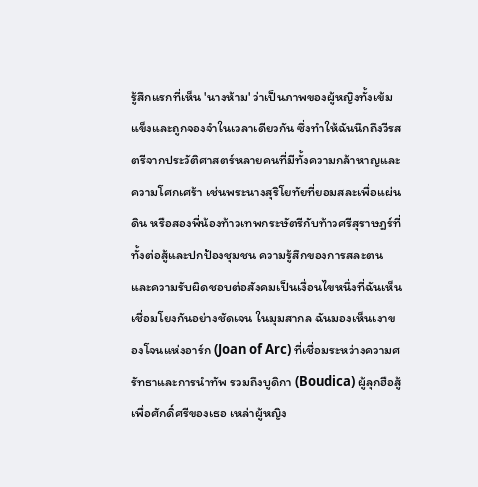รู้สึกแรกที่เห็น 'นางห้าม' ว่าเป็นภาพของผู้หญิงทั้งเข้มแข็งและถูกจองจำในเวลาเดียวกัน ซึ่งทำให้ฉันนึกถึงวีรสตรีจากประวัติศาสตร์หลายคนที่มีทั้งความกล้าหาญและความโศกเศร้า เช่นพระนางสุริโยทัยที่ยอมสละเพื่อแผ่นดิน หรือสองพี่น้องท้าวเทพกระษัตรีกับท้าวศรีสุราษฎร์ที่ทั้งต่อสู้และปกป้องชุมชน ความรู้สึกของการสละตนและความรับผิดชอบต่อสังคมเป็นเงื่อนไขหนึ่งที่ฉันเห็นเชื่อมโยงกันอย่างชัดเจน ในมุมสากล ฉันมองเห็นเงาของโจนแห่งอาร์ก (Joan of Arc) ที่เชื่อมระหว่างความศรัทธาและการนำทัพ รวมถึงบูดิกา (Boudica) ผู้ลุกฮือสู้เพื่อศักดิ์ศรีของเธอ เหล่าผู้หญิง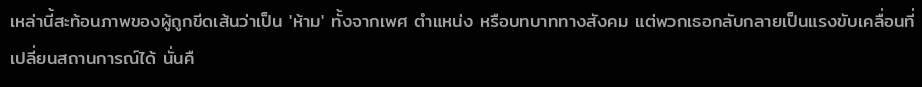เหล่านี้สะท้อนภาพของผู้ถูกขีดเส้นว่าเป็น 'ห้าม' ทั้งจากเพศ ตำแหน่ง หรือบทบาททางสังคม แต่พวกเธอกลับกลายเป็นแรงขับเคลื่อนที่เปลี่ยนสถานการณ์ได้ นั่นคื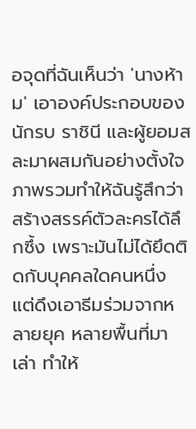อจุดที่ฉันเห็นว่า 'นางห้าม' เอาองค์ประกอบของนักรบ ราชินี และผู้ยอมสละมาผสมกันอย่างตั้งใจ ภาพรวมทำให้ฉันรู้สึกว่าสร้างสรรค์ตัวละครได้ลึกซึ้ง เพราะมันไม่ได้ยึดติดกับบุคคลใดคนหนึ่ง แต่ดึงเอาธีมร่วมจากหลายยุค หลายพื้นที่มาเล่า ทำให้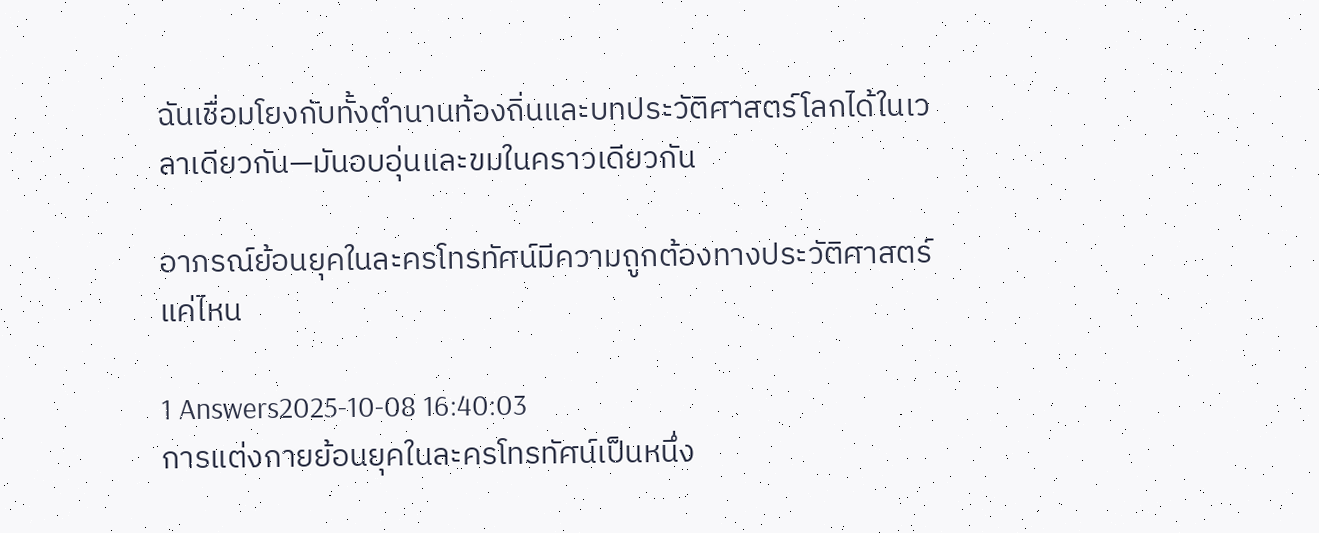ฉันเชื่อมโยงกับทั้งตำนานท้องถิ่นและบทประวัติศาสตร์โลกได้ในเวลาเดียวกัน—มันอบอุ่นและขมในคราวเดียวกัน

อาภรณ์ย้อนยุคในละครโทรทัศน์มีความถูกต้องทางประวัติศาสตร์แค่ไหน

1 Answers2025-10-08 16:40:03
การแต่งกายย้อนยุคในละครโทรทัศน์เป็นหนึ่ง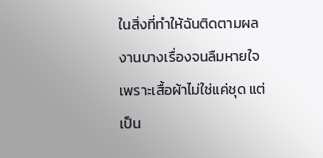ในสิ่งที่ทำให้ฉันติดตามผลงานบางเรื่องจนลืมหายใจ เพราะเสื้อผ้าไม่ใช่แค่ชุด แต่เป็น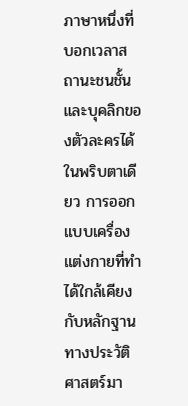ภาษาหนึ่งที่บอกเวลาสถานะชนชั้น และบุคลิกของตัวละครได้ในพริบตาเดียว การออกแบบเครื่องแต่งกายที่ทำได้ใกล้เคียงกับหลักฐานทางประวัติศาสตร์มา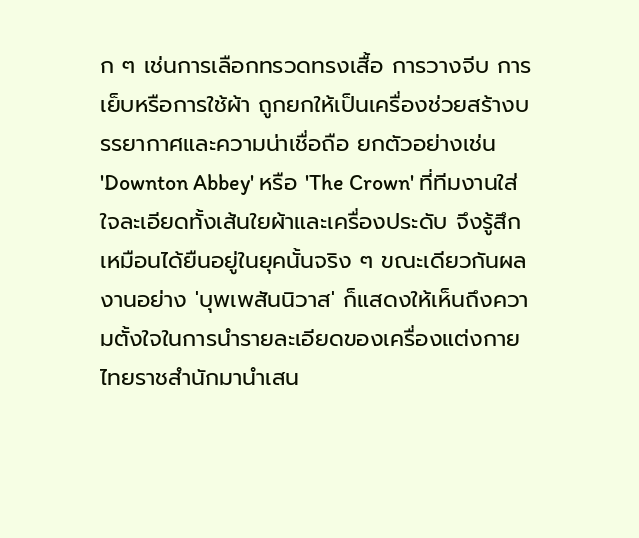ก ๆ เช่นการเลือกทรวดทรงเสื้อ การวางจีบ การเย็บหรือการใช้ผ้า ถูกยกให้เป็นเครื่องช่วยสร้างบรรยากาศและความน่าเชื่อถือ ยกตัวอย่างเช่น 'Downton Abbey' หรือ 'The Crown' ที่ทีมงานใส่ใจละเอียดทั้งเส้นใยผ้าและเครื่องประดับ จึงรู้สึกเหมือนได้ยืนอยู่ในยุคนั้นจริง ๆ ขณะเดียวกันผลงานอย่าง 'บุพเพสันนิวาส' ก็แสดงให้เห็นถึงความตั้งใจในการนำรายละเอียดของเครื่องแต่งกายไทยราชสำนักมานำเสน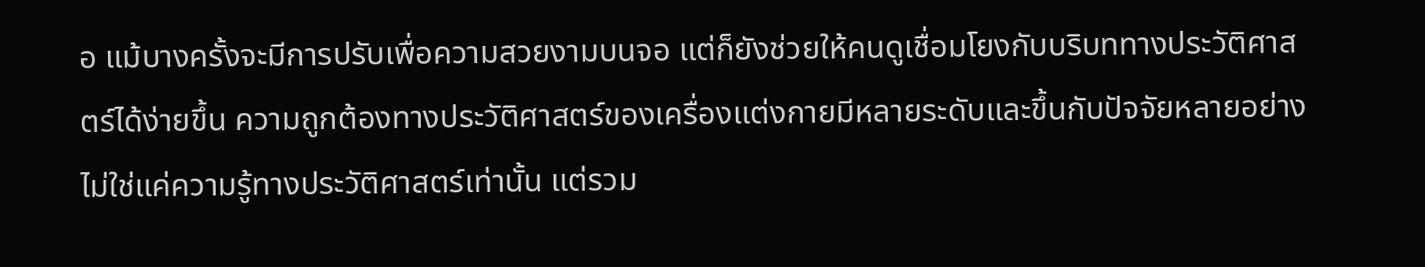อ แม้บางครั้งจะมีการปรับเพื่อความสวยงามบนจอ แต่ก็ยังช่วยให้คนดูเชื่อมโยงกับบริบททางประวัติศาสตร์ได้ง่ายขึ้น ความถูกต้องทางประวัติศาสตร์ของเครื่องแต่งกายมีหลายระดับและขึ้นกับปัจจัยหลายอย่าง ไม่ใช่แค่ความรู้ทางประวัติศาสตร์เท่านั้น แต่รวม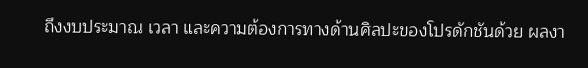ถึงงบประมาณ เวลา และความต้องการทางด้านศิลปะของโปรดักชันด้วย ผลงา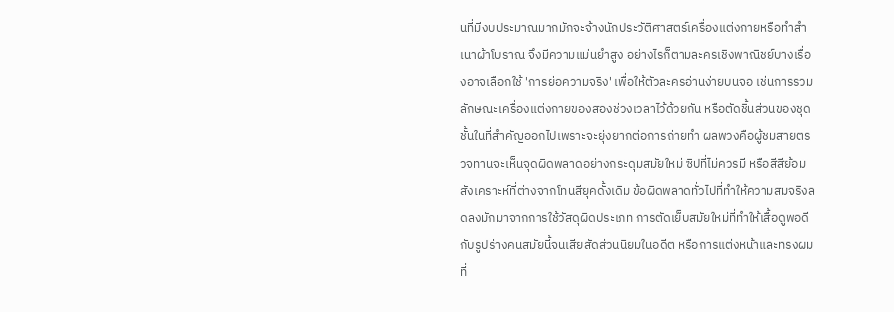นที่มีงบประมาณมากมักจะจ้างนักประวัติศาสตร์เครื่องแต่งกายหรือทำสำเนาผ้าโบราณ จึงมีความแม่นยำสูง อย่างไรก็ตามละครเชิงพาณิชย์บางเรื่องอาจเลือกใช้ 'การย่อความจริง' เพื่อให้ตัวละครอ่านง่ายบนจอ เช่นการรวมลักษณะเครื่องแต่งกายของสองช่วงเวลาไว้ด้วยกัน หรือตัดชิ้นส่วนของชุดชั้นในที่สำคัญออกไปเพราะจะยุ่งยากต่อการถ่ายทำ ผลพวงคือผู้ชมสายตรวจทานจะเห็นจุดผิดพลาดอย่างกระดุมสมัยใหม่ ซิปที่ไม่ควรมี หรือสีสีย้อมสังเคราะห์ที่ต่างจากโทนสียุคดั้งเดิม ข้อผิดพลาดทั่วไปที่ทำให้ความสมจริงลดลงมักมาจากการใช้วัสดุผิดประเภท การตัดเย็บสมัยใหม่ที่ทำให้เสื้อดูพอดีกับรูปร่างคนสมัยนี้จนเสียสัดส่วนนิยมในอดีต หรือการแต่งหน้าและทรงผมที่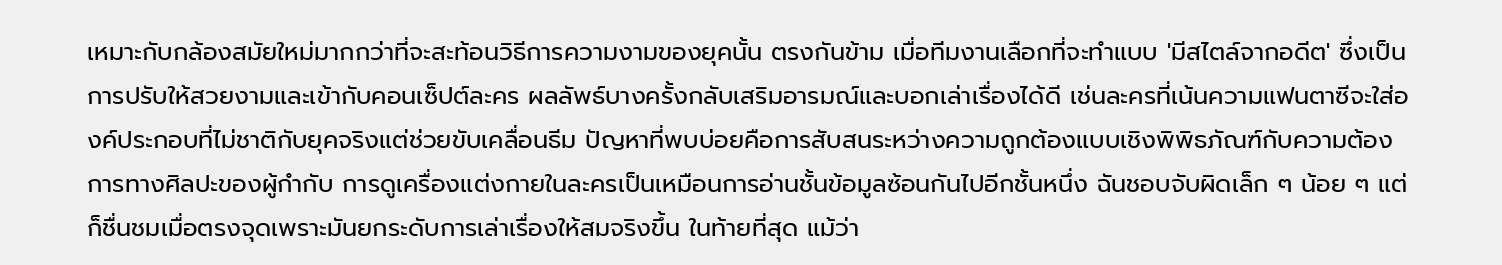เหมาะกับกล้องสมัยใหม่มากกว่าที่จะสะท้อนวิธีการความงามของยุคนั้น ตรงกันข้าม เมื่อทีมงานเลือกที่จะทำแบบ 'มีสไตล์จากอดีต' ซึ่งเป็นการปรับให้สวยงามและเข้ากับคอนเซ็ปต์ละคร ผลลัพธ์บางครั้งกลับเสริมอารมณ์และบอกเล่าเรื่องได้ดี เช่นละครที่เน้นความแฟนตาซีจะใส่องค์ประกอบที่ไม่ชาติกับยุคจริงแต่ช่วยขับเคลื่อนธีม ปัญหาที่พบบ่อยคือการสับสนระหว่างความถูกต้องแบบเชิงพิพิธภัณฑ์กับความต้องการทางศิลปะของผู้กำกับ การดูเครื่องแต่งกายในละครเป็นเหมือนการอ่านชั้นข้อมูลซ้อนกันไปอีกชั้นหนึ่ง ฉันชอบจับผิดเล็ก ๆ น้อย ๆ แต่ก็ชื่นชมเมื่อตรงจุดเพราะมันยกระดับการเล่าเรื่องให้สมจริงขึ้น ในท้ายที่สุด แม้ว่า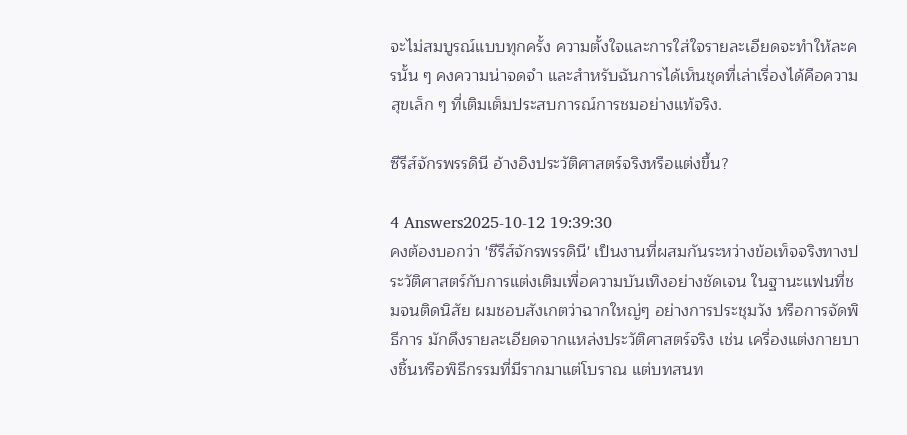จะไม่สมบูรณ์แบบทุกครั้ง ความตั้งใจและการใส่ใจรายละเอียดจะทำให้ละครนั้น ๆ คงความน่าจดจำ และสำหรับฉันการได้เห็นชุดที่เล่าเรื่องได้คือความสุขเล็ก ๆ ที่เติมเต็มประสบการณ์การชมอย่างแท้จริง.

ซีรีส์จักรพรรดินี อ้างอิงประวัติศาสตร์จริงหรือแต่งขึ้น?

4 Answers2025-10-12 19:39:30
คงต้องบอกว่า 'ซีรีส์จักรพรรดินี' เป็นงานที่ผสมกันระหว่างข้อเท็จจริงทางประวัติศาสตร์กับการแต่งเติมเพื่อความบันเทิงอย่างชัดเจน ในฐานะแฟนที่ชมจนติดนิสัย ผมชอบสังเกตว่าฉากใหญ่ๆ อย่างการประชุมวัง หรือการจัดพิธีการ มักดึงรายละเอียดจากแหล่งประวัติศาสตร์จริง เช่น เครื่องแต่งกายบางชิ้นหรือพิธีกรรมที่มีรากมาแต่โบราณ แต่บทสนท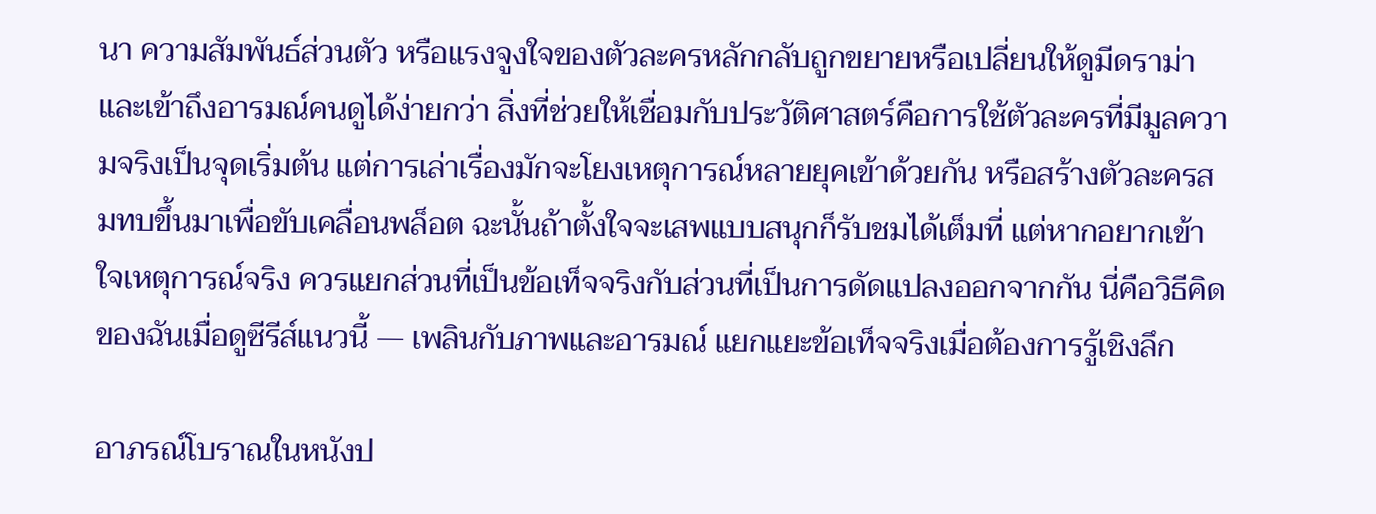นา ความสัมพันธ์ส่วนตัว หรือแรงจูงใจของตัวละครหลักกลับถูกขยายหรือเปลี่ยนให้ดูมีดราม่าและเข้าถึงอารมณ์คนดูได้ง่ายกว่า สิ่งที่ช่วยให้เชื่อมกับประวัติศาสตร์คือการใช้ตัวละครที่มีมูลความจริงเป็นจุดเริ่มต้น แต่การเล่าเรื่องมักจะโยงเหตุการณ์หลายยุคเข้าด้วยกัน หรือสร้างตัวละครสมทบขึ้นมาเพื่อขับเคลื่อนพล็อต ฉะนั้นถ้าตั้งใจจะเสพแบบสนุกก็รับชมได้เต็มที่ แต่หากอยากเข้าใจเหตุการณ์จริง ควรแยกส่วนที่เป็นข้อเท็จจริงกับส่วนที่เป็นการดัดแปลงออกจากกัน นี่คือวิธีคิดของฉันเมื่อดูซีรีส์แนวนี้ — เพลินกับภาพและอารมณ์ แยกแยะข้อเท็จจริงเมื่อต้องการรู้เชิงลึก

อาภรณ์โบราณในหนังป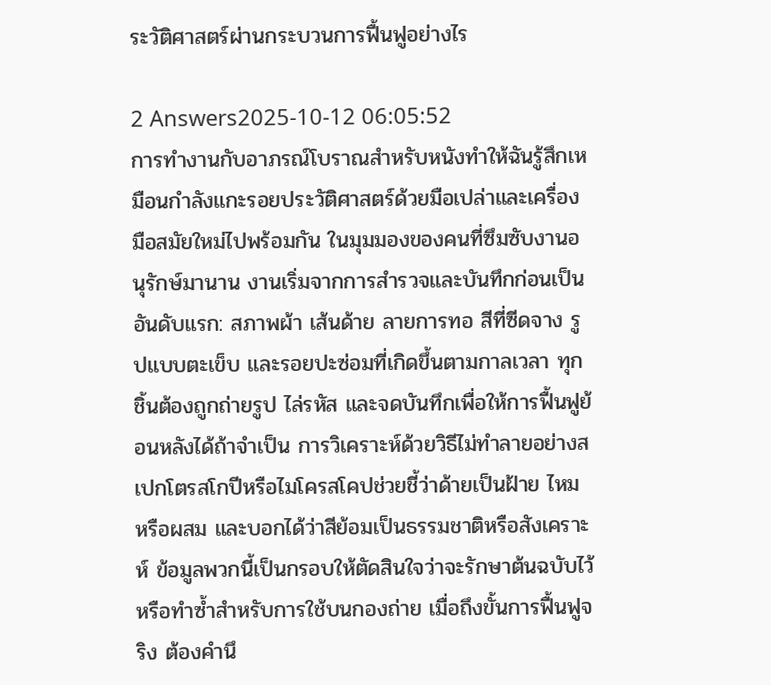ระวัติศาสตร์ผ่านกระบวนการฟื้นฟูอย่างไร

2 Answers2025-10-12 06:05:52
การทำงานกับอาภรณ์โบราณสำหรับหนังทำให้ฉันรู้สึกเหมือนกำลังแกะรอยประวัติศาสตร์ด้วยมือเปล่าและเครื่องมือสมัยใหม่ไปพร้อมกัน ในมุมมองของคนที่ซึมซับงานอนุรักษ์มานาน งานเริ่มจากการสำรวจและบันทึกก่อนเป็นอันดับแรก: สภาพผ้า เส้นด้าย ลายการทอ สีที่ซีดจาง รูปแบบตะเข็บ และรอยปะซ่อมที่เกิดขึ้นตามกาลเวลา ทุกชิ้นต้องถูกถ่ายรูป ไล่รหัส และจดบันทึกเพื่อให้การฟื้นฟูย้อนหลังได้ถ้าจำเป็น การวิเคราะห์ด้วยวิธีไม่ทำลายอย่างสเปกโตรสโกปีหรือไมโครสโคปช่วยชี้ว่าด้ายเป็นฝ้าย ไหม หรือผสม และบอกได้ว่าสีย้อมเป็นธรรมชาติหรือสังเคราะห์ ข้อมูลพวกนี้เป็นกรอบให้ตัดสินใจว่าจะรักษาต้นฉบับไว้ หรือทำซ้ำสำหรับการใช้บนกองถ่าย เมื่อถึงขั้นการฟื้นฟูจริง ต้องคำนึ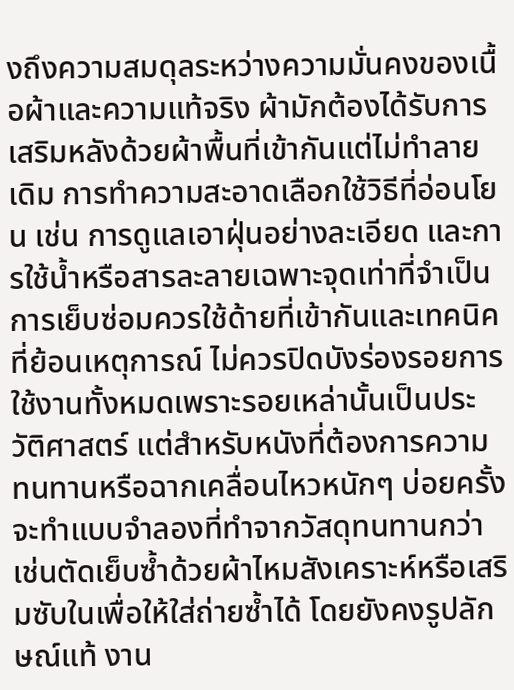งถึงความสมดุลระหว่างความมั่นคงของเนื้อผ้าและความแท้จริง ผ้ามักต้องได้รับการเสริมหลังด้วยผ้าพื้นที่เข้ากันแต่ไม่ทำลายเดิม การทำความสะอาดเลือกใช้วิธีที่อ่อนโยน เช่น การดูแลเอาฝุ่นอย่างละเอียด และการใช้น้ำหรือสารละลายเฉพาะจุดเท่าที่จำเป็น การเย็บซ่อมควรใช้ด้ายที่เข้ากันและเทคนิคที่ย้อนเหตุการณ์ ไม่ควรปิดบังร่องรอยการใช้งานทั้งหมดเพราะรอยเหล่านั้นเป็นประวัติศาสตร์ แต่สำหรับหนังที่ต้องการความทนทานหรือฉากเคลื่อนไหวหนักๆ บ่อยครั้งจะทำแบบจำลองที่ทำจากวัสดุทนทานกว่า เช่นตัดเย็บซ้ำด้วยผ้าไหมสังเคราะห์หรือเสริมซับในเพื่อให้ใส่ถ่ายซ้ำได้ โดยยังคงรูปลักษณ์แท้ งาน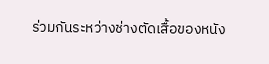ร่วมกันระหว่างช่างตัดเสื้อของหนัง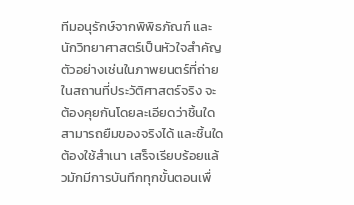ทีมอนุรักษ์จากพิพิธภัณฑ์ และนักวิทยาศาสตร์เป็นหัวใจสำคัญ ตัวอย่างเช่นในภาพยนตร์ที่ถ่ายในสถานที่ประวัติศาสตร์จริง จะต้องคุยกันโดยละเอียดว่าชิ้นใดสามารถยืมของจริงได้ และชิ้นใดต้องใช้สำเนา เสร็จเรียบร้อยแล้วมักมีการบันทึกทุกขั้นตอนเพื่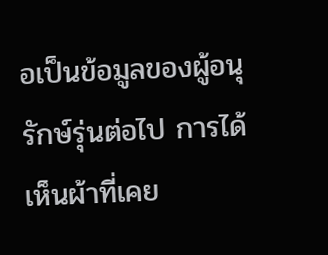อเป็นข้อมูลของผู้อนุรักษ์รุ่นต่อไป การได้เห็นผ้าที่เคย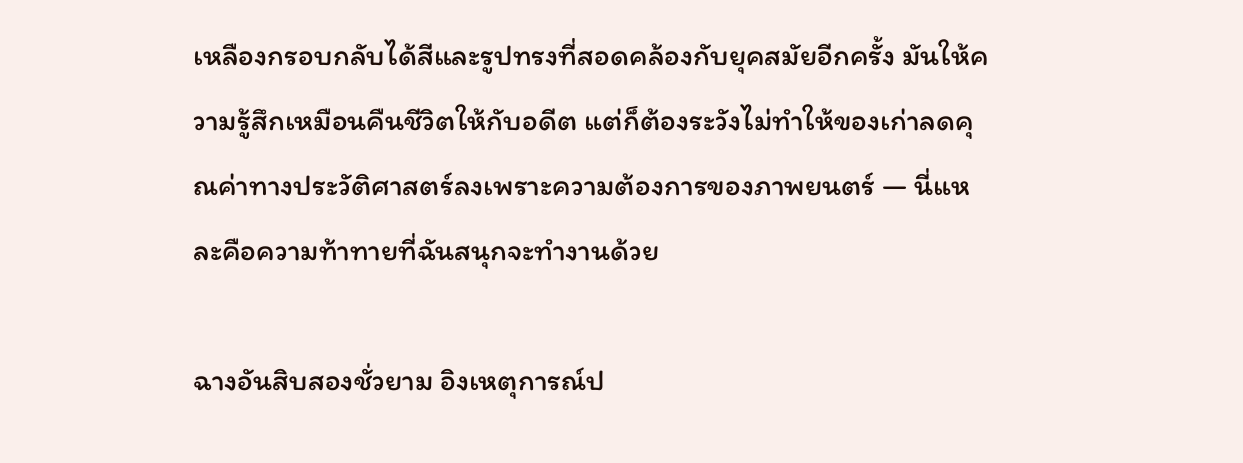เหลืองกรอบกลับได้สีและรูปทรงที่สอดคล้องกับยุคสมัยอีกครั้ง มันให้ความรู้สึกเหมือนคืนชีวิตให้กับอดีต แต่ก็ต้องระวังไม่ทำให้ของเก่าลดคุณค่าทางประวัติศาสตร์ลงเพราะความต้องการของภาพยนตร์ — นี่แหละคือความท้าทายที่ฉันสนุกจะทำงานด้วย

ฉางอันสิบสองชั่วยาม อิงเหตุการณ์ป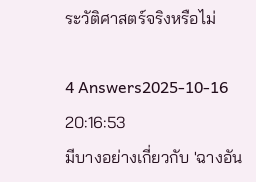ระวัติศาสตร์จริงหรือไม่

4 Answers2025-10-16 20:16:53
มีบางอย่างเกี่ยวกับ 'ฉางอัน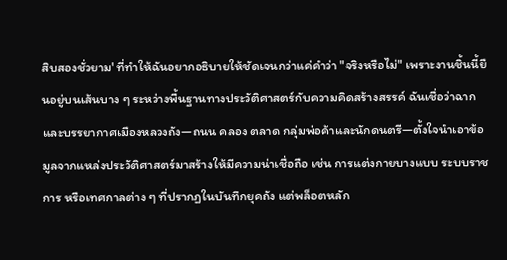สิบสองชั่วยาม' ที่ทำให้ฉันอยากอธิบายให้ชัดเจนกว่าแค่คำว่า "จริงหรือไม่" เพราะงานชิ้นนี้ยืนอยู่บนเส้นบาง ๆ ระหว่างพื้นฐานทางประวัติศาสตร์กับความคิดสร้างสรรค์ ฉันเชื่อว่าฉากและบรรยากาศเมืองหลวงถัง—ถนน คลอง ตลาด กลุ่มพ่อค้าและนักดนตรี—ตั้งใจนำเอาข้อมูลจากแหล่งประวัติศาสตร์มาสร้างให้มีความน่าเชื่อถือ เช่น การแต่งกายบางแบบ ระบบราชการ หรือเทศกาลต่าง ๆ ที่ปรากฏในบันทึกยุคถัง แต่พล็อตหลัก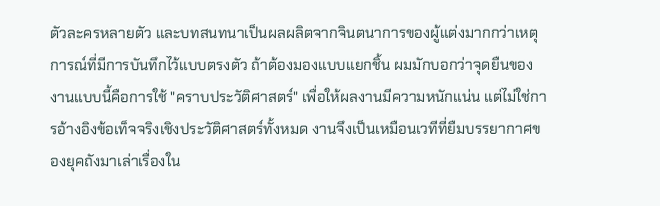ตัวละครหลายตัว และบทสนทนาเป็นผลผลิตจากจินตนาการของผู้แต่งมากกว่าเหตุการณ์ที่มีการบันทึกไว้แบบตรงตัว ถ้าต้องมองแบบแยกชิ้น ผมมักบอกว่าจุดยืนของงานแบบนี้คือการใช้ "คราบประวัติศาสตร์" เพื่อให้ผลงานมีความหนักแน่น แต่ไม่ใช่การอ้างอิงข้อเท็จจริงเชิงประวัติศาสตร์ทั้งหมด งานจึงเป็นเหมือนเวทีที่ยืมบรรยากาศของยุคถังมาเล่าเรื่องใน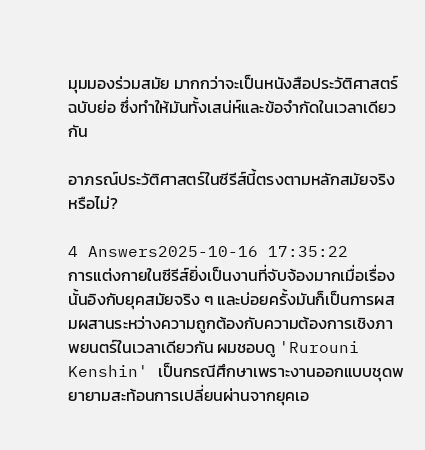มุมมองร่วมสมัย มากกว่าจะเป็นหนังสือประวัติศาสตร์ฉบับย่อ ซึ่งทำให้มันทั้งเสน่ห์และข้อจำกัดในเวลาเดียวกัน

อาภรณ์ประวัติศาสตร์ในซีรีส์นี้ตรงตามหลักสมัยจริงหรือไม่?

4 Answers2025-10-16 17:35:22
การแต่งกายในซีรีส์ยิ่งเป็นงานที่จับจ้องมากเมื่อเรื่องนั้นอิงกับยุคสมัยจริง ๆ และบ่อยครั้งมันก็เป็นการผสมผสานระหว่างความถูกต้องกับความต้องการเชิงภาพยนตร์ในเวลาเดียวกัน ผมชอบดู 'Rurouni Kenshin' เป็นกรณีศึกษาเพราะงานออกแบบชุดพยายามสะท้อนการเปลี่ยนผ่านจากยุคเอ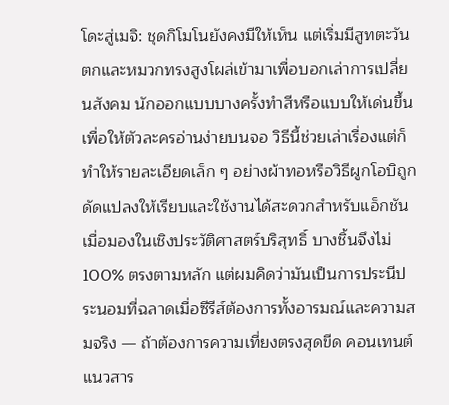โดะสู่เมจิ: ชุดกิโมโนยังคงมีให้เห็น แต่เริ่มมีสูทตะวันตกและหมวกทรงสูงโผล่เข้ามาเพื่อบอกเล่าการเปลี่ยนสังคม นักออกแบบบางครั้งทำสีหรือแบบให้เด่นขึ้นเพื่อให้ตัวละครอ่านง่ายบนจอ วิธีนี้ช่วยเล่าเรื่องแต่ก็ทำให้รายละเอียดเล็ก ๆ อย่างผ้าทอหรือวิธีผูกโอบิถูกดัดแปลงให้เรียบและใช้งานได้สะดวกสำหรับแอ็กชัน เมื่อมองในเชิงประวัติศาสตร์บริสุทธิ์ บางชิ้นจึงไม่ 100% ตรงตามหลัก แต่ผมคิดว่ามันเป็นการประนีประนอมที่ฉลาดเมื่อซีรีส์ต้องการทั้งอารมณ์และความสมจริง — ถ้าต้องการความเที่ยงตรงสุดขีด คอนเทนต์แนวสาร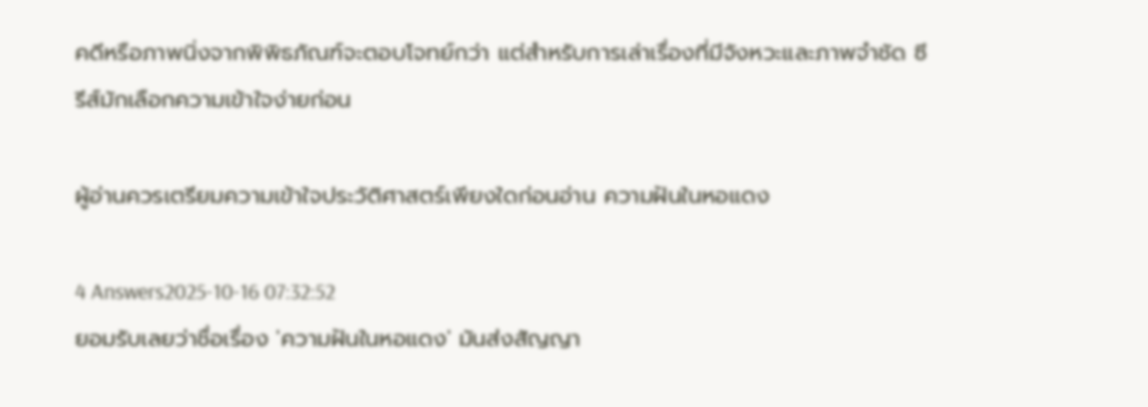คดีหรือภาพนิ่งจากพิพิธภัณฑ์จะตอบโจทย์กว่า แต่สำหรับการเล่าเรื่องที่มีจังหวะและภาพจำชัด ซีรีส์มักเลือกความเข้าใจง่ายก่อน

ผู้อ่านควรเตรียมความเข้าใจประวัติศาสตร์เพียงใดก่อนอ่าน ความฝันในหอแดง

4 Answers2025-10-16 07:32:52
ยอมรับเลยว่าชื่อเรื่อง 'ความฝันในหอแดง' มันส่งสัญญา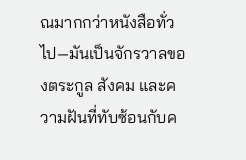ณมากกว่าหนังสือทั่วไป—มันเป็นจักรวาลของตระกูล สังคม และความฝันที่ทับซ้อนกับค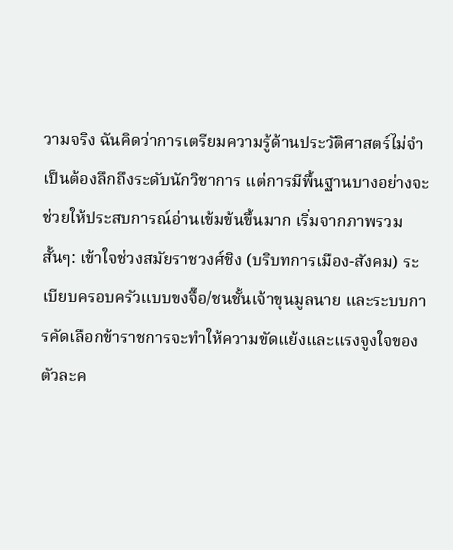วามจริง ฉันคิดว่าการเตรียมความรู้ด้านประวัติศาสตร์ไม่จำเป็นต้องลึกถึงระดับนักวิชาการ แต่การมีพื้นฐานบางอย่างจะช่วยให้ประสบการณ์อ่านเข้มข้นขึ้นมาก เริ่มจากภาพรวมสั้นๆ: เข้าใจช่วงสมัยราชวงศ์ชิง (บริบทการเมือง-สังคม) ระเบียบครอบครัวแบบขงจื๊อ/ชนชั้นเจ้าขุนมูลนาย และระบบการคัดเลือกข้าราชการจะทำให้ความขัดแย้งและแรงจูงใจของตัวละค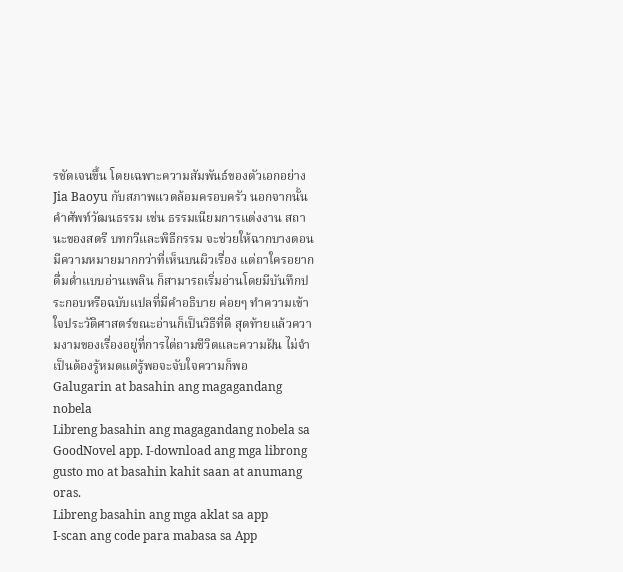รชัดเจนขึ้น โดยเฉพาะความสัมพันธ์ของตัวเอกอย่าง Jia Baoyu กับสภาพแวดล้อมครอบครัว นอกจากนั้น คำศัพท์วัฒนธรรม เช่น ธรรมเนียมการแต่งงาน สถานะของสตรี บทกวีและพิธีกรรม จะช่วยให้ฉากบางตอนมีความหมายมากกว่าที่เห็นบนผิวเรื่อง แต่ถาใครอยากดื่มด่ำแบบอ่านเพลิน ก็สามารถเริ่มอ่านโดยมีบันทึกประกอบหรือฉบับแปลที่มีคำอธิบาย ค่อยๆ ทำความเข้าใจประวัติศาสตร์ขณะอ่านก็เป็นวิธีที่ดี สุดท้ายแล้วความงามของเรื่องอยู่ที่การไต่ถามชีวิตและความฝัน ไม่จำเป็นต้องรู้หมดแต่รู้พอจะจับใจความก็พอ
Galugarin at basahin ang magagandang nobela
Libreng basahin ang magagandang nobela sa GoodNovel app. I-download ang mga librong gusto mo at basahin kahit saan at anumang oras.
Libreng basahin ang mga aklat sa app
I-scan ang code para mabasa sa App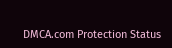DMCA.com Protection Status